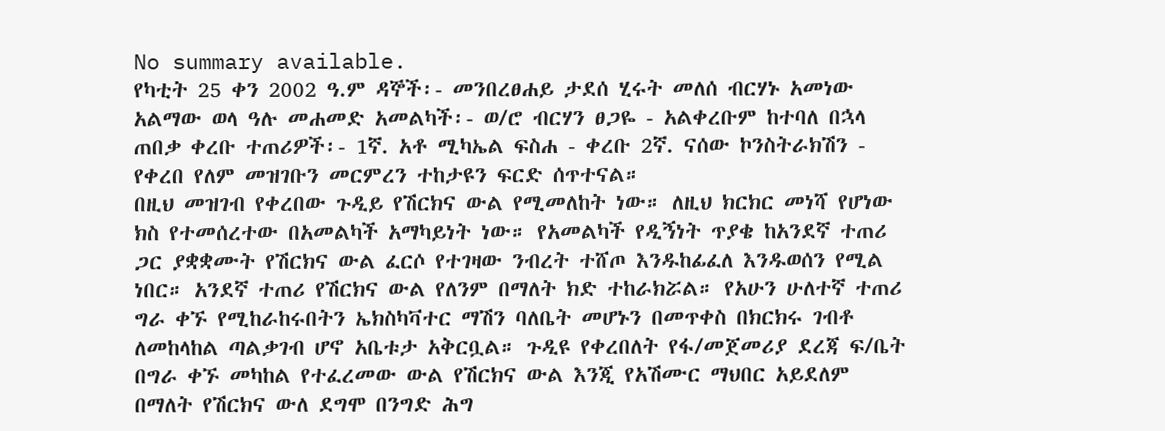No summary available.
የካቲት 25 ቀን 2002 ዓ.ም ዳኞች፡- መንበረፀሐይ ታደሰ ሂሩት መለሰ ብርሃኑ አመነው አልማው ወላ ዓሉ መሐመድ አመልካች፡- ወ/ሮ ብርሃን ፀጋዬ - አልቀረቡም ከተባለ በኋላ ጠበቃ ቀረቡ ተጠሪዎች፡- 1ኛ. አቶ ሚካኤል ፍስሐ - ቀረቡ 2ኛ. ናሰው ኮንስትራክሽን - የቀረበ የለም መዝገቡን መርምረን ተከታዩን ፍርድ ሰጥተናል።
በዚህ መዝገብ የቀረበው ጉዲይ የሽርክና ውል የሚመለከት ነው። ለዚህ ክርክር መነሻ የሆነው ክስ የተመሰረተው በአመልካች አማካይነት ነው። የአመልካች የዲኝነት ጥያቄ ከአንደኛ ተጠሪ ጋር ያቋቋሙት የሽርክና ውል ፈርሶ የተገዛው ንብረት ተሸጦ እንዱከፊፈለ እንዱወሰን የሚል ነበር። አንደኛ ተጠሪ የሽርክና ውል የለንም በማለት ክድ ተከራክሯል። የአሁን ሁለተኛ ተጠሪ ግራ ቀኙ የሚከራከሩበትን ኤክስካቫተር ማሽን ባለቤት መሆኑን በመጥቀስ በክርክሩ ገብቶ ለመከላከል ጣልቃገብ ሆኖ አቤቱታ አቅርቧል። ጉዲዩ የቀረበለት የፋ/መጀመሪያ ደረጃ ፍ/ቤት በግራ ቀኙ መካከል የተፈረመው ውል የሽርክና ውል እንጂ የአሽሙር ማህበር አይደለም በማለት የሽርክና ውለ ደግሞ በንግድ ሕግ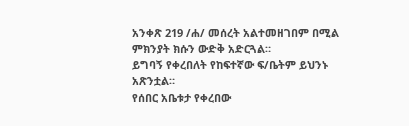አንቀጽ 219 /ሐ/ መሰረት አልተመዘገበም በሚል ምክንያት ክሱን ውድቅ አድርጓል።
ይግባኝ የቀረበለት የከፍተኛው ፍ/ቤትም ይህንኑ አጽንቷል።
የሰበር አቤቱታ የቀረበው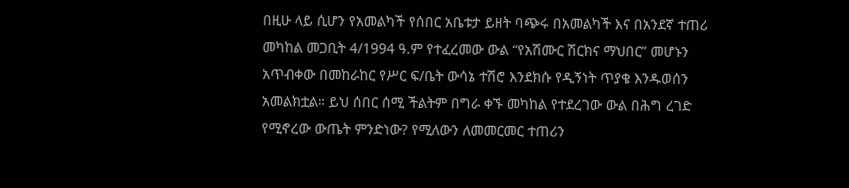በዚሁ ላይ ሲሆን የአመልካች የሰበር አቤቱታ ይዘት ባጭሩ በአመልካች እና በአንደኛ ተጠሪ መካከል መጋቢት 4/1994 ዓ.ም የተፈረመው ውል “የአሽሙር ሽርክና ማህበር” መሆኑን አጥብቀው በመከራከር የሥር ፍ/ቤት ውሳኔ ተሽሮ እንደክሱ የዲኝነት ጥያቄ እንዱወሰን አመልክቷል። ይህ ሰበር ሰሚ ችልትም በግራ ቀኙ መካከል የተደረገው ውል በሕግ ረገድ የሚኖረው ውጤት ምንድነው? የሚለውን ለመመርመር ተጠሪን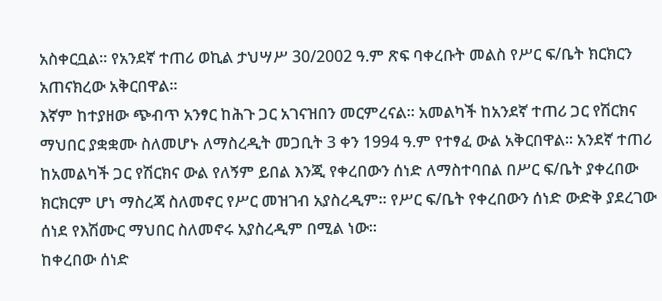አስቀርቧል። የአንደኛ ተጠሪ ወኪል ታህሣሥ 30/2002 ዓ.ም ጽፍ ባቀረቡት መልስ የሥር ፍ/ቤት ክርክርን አጠናክረው አቅርበዋል።
እኛም ከተያዘው ጭብጥ አንፃር ከሕጉ ጋር አገናዝበን መርምረናል። አመልካች ከአንደኛ ተጠሪ ጋር የሽርክና ማህበር ያቋቋሙ ስለመሆኑ ለማስረዲት መጋቢት 3 ቀን 1994 ዓ.ም የተፃፈ ውል አቅርበዋል። አንደኛ ተጠሪ ከአመልካች ጋር የሽርክና ውል የለኝም ይበል እንጂ የቀረበውን ሰነድ ለማስተባበል በሥር ፍ/ቤት ያቀረበው ክርክርም ሆነ ማስረጃ ስለመኖር የሥር መዝገብ አያስረዲም። የሥር ፍ/ቤት የቀረበውን ሰነድ ውድቅ ያደረገው ሰነደ የእሽሙር ማህበር ስለመኖሩ አያስረዲም በሚል ነው።
ከቀረበው ሰነድ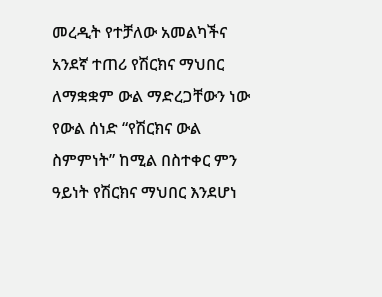መረዲት የተቻለው አመልካችና አንደኛ ተጠሪ የሽርክና ማህበር ለማቋቋም ውል ማድረጋቸውን ነው የውል ሰነድ “የሽርክና ውል ስምምነት” ከሚል በስተቀር ምን ዓይነት የሽርክና ማህበር እንደሆነ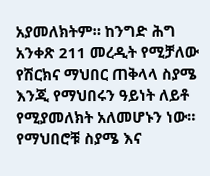አያመለክትም። ከንግድ ሕግ አንቀጽ 211 መረዲት የሚቻለው የሽርክና ማህበር ጠቅላላ ስያሜ እንጂ የማህበሩን ዓይነት ለይቶ የሚያመለክት አለመሆኑን ነው። የማህበሮቹ ስያሜ እና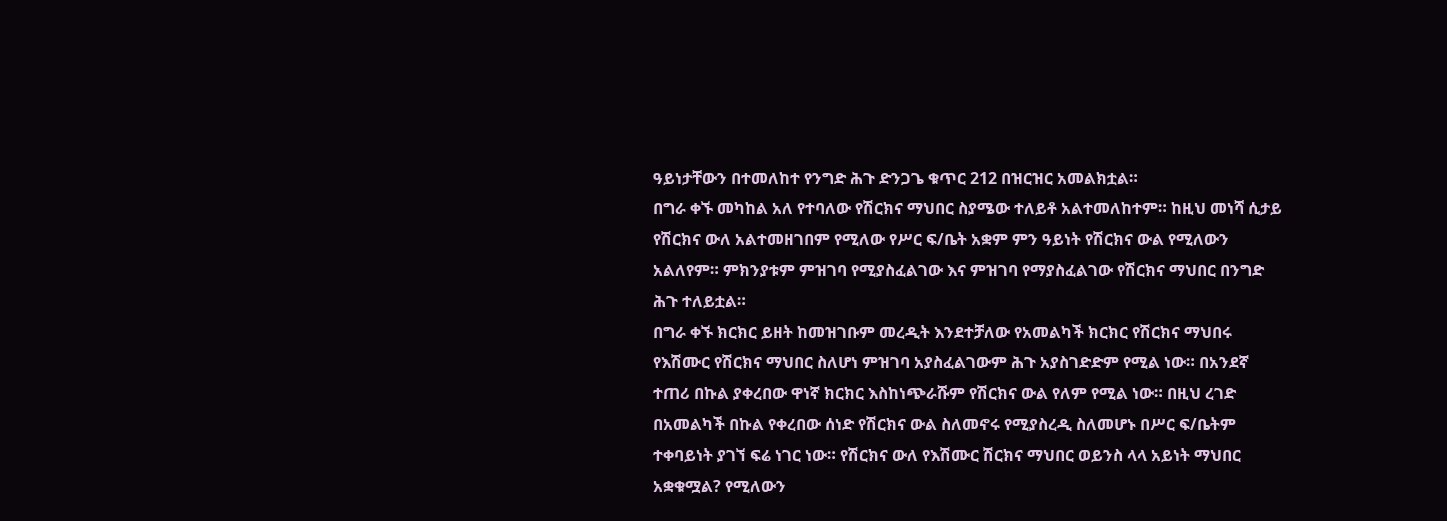ዓይነታቸውን በተመለከተ የንግድ ሕጉ ድንጋጌ ቁጥር 212 በዝርዝር አመልክቷል።
በግራ ቀኙ መካከል አለ የተባለው የሽርክና ማህበር ስያሜው ተለይቶ አልተመለከተም። ከዚህ መነሻ ሲታይ የሽርክና ውለ አልተመዘገበም የሚለው የሥር ፍ/ቤት አቋም ምን ዓይነት የሽርክና ውል የሚለውን አልለየም። ምክንያቱም ምዝገባ የሚያስፈልገው እና ምዝገባ የማያስፈልገው የሽርክና ማህበር በንግድ ሕጉ ተለይቷል።
በግራ ቀኙ ክርክር ይዘት ከመዝገቡም መረዲት እንደተቻለው የአመልካች ክርክር የሽርክና ማህበሩ የእሽሙር የሽርክና ማህበር ስለሆነ ምዝገባ አያስፈልገውም ሕጉ አያስገድድም የሚል ነው። በአንደኛ ተጠሪ በኩል ያቀረበው ዋነኛ ክርክር እስከነጭራሹም የሽርክና ውል የለም የሚል ነው። በዚህ ረገድ በአመልካች በኩል የቀረበው ሰነድ የሽርክና ውል ስለመኖሩ የሚያስረዲ ስለመሆኑ በሥር ፍ/ቤትም ተቀባይነት ያገኘ ፍሬ ነገር ነው። የሽርክና ውለ የእሽሙር ሽርክና ማህበር ወይንስ ላላ አይነት ማህበር አቋቁሟል? የሚለውን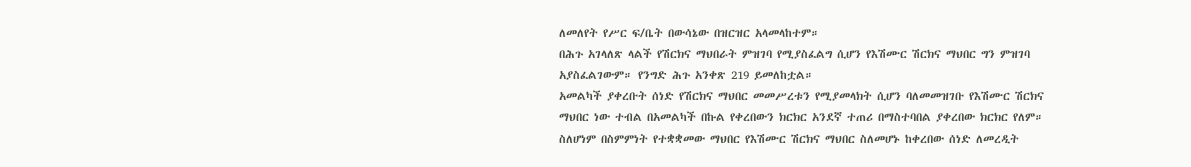ለመለየት የሥር ፍ/ቤት በውሳኔው በዝርዝር አላመላከተም።
በሕጉ አገላለጽ ላልች የሽርክና ማህበራት ምዝገባ የሚያስፈልግ ሲሆን የእሽሙር ሽርክና ማህበር ግን ምዝገባ አያስፈልገውም። የንግድ ሕጉ አንቀጽ 219 ይመለከቷል።
አመልካች ያቀረቡት ሰነድ የሽርክና ማህበር መመሥረቱን የሚያመላክት ሲሆን ባለመመዝገቡ የእሽሙር ሽርክና ማህበር ነው ተብል በአመልካች በኩል የቀረበውን ክርክር አንደኛ ተጠሪ በማስተባበል ያቀረበው ክርክር የለም።
ስለሆነም በስምምነት የተቋቋመው ማህበር የእሽሙር ሽርክና ማህበር ስለመሆኑ ከቀረበው ሰነድ ለመረዲት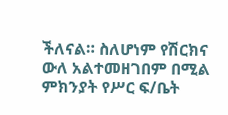ችለናል። ስለሆነም የሽርክና ውለ አልተመዘገበም በሚል ምክንያት የሥር ፍ/ቤት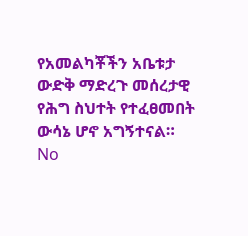የአመልካቾችን አቤቱታ ውድቅ ማድረጉ መሰረታዊ የሕግ ስህተት የተፈፀመበት ውሳኔ ሆኖ አግኝተናል።
No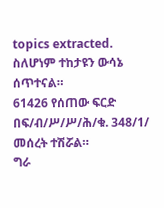topics extracted.
ስለሆነም ተከታዩን ውሳኔ ሰጥተናል።
61426 የሰጠው ፍርድ በፍ/ብ/ሥ/ሥ/ሕ/ቁ. 348/1/ መሰረት ተሽሯል።
ግራ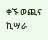ቀኙ ወጪና ኪሣራ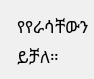የየራሳቸውን ይቻለ።